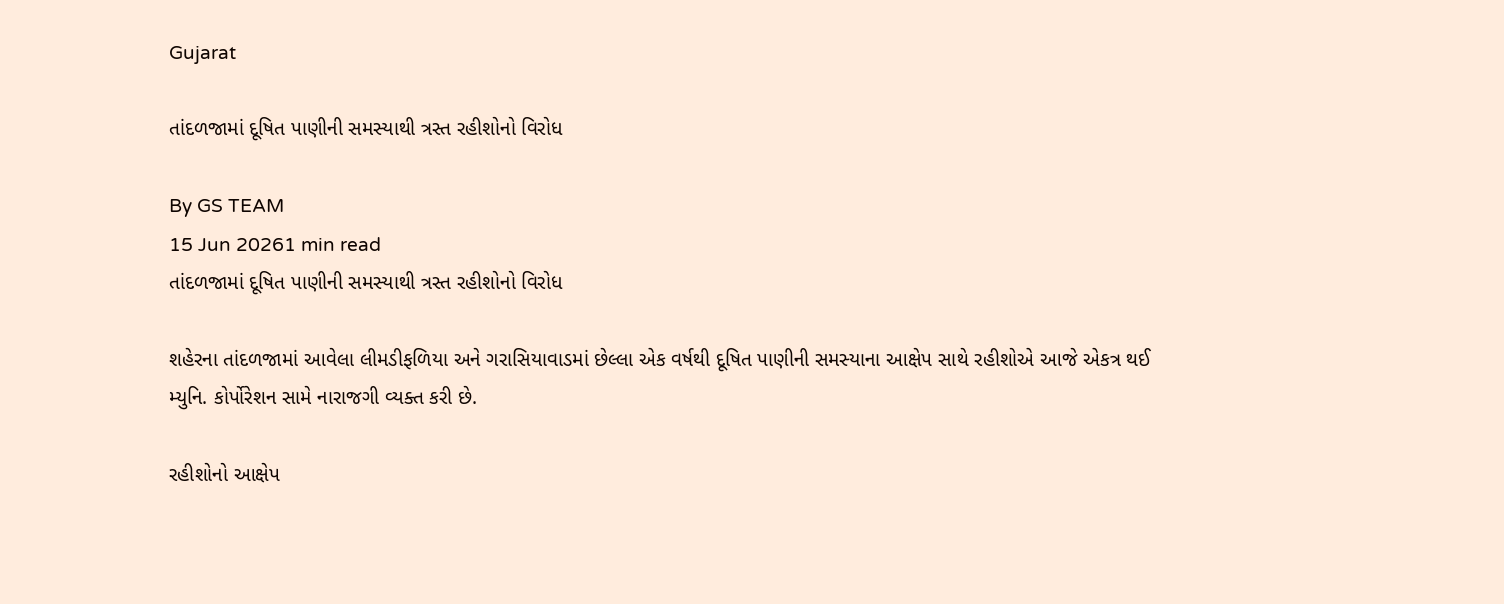Gujarat

તાંદળજામાં દૂષિત પાણીની સમસ્યાથી ત્રસ્ત રહીશોનો વિરોધ

By GS TEAM
15 Jun 20261 min read
તાંદળજામાં દૂષિત પાણીની સમસ્યાથી ત્રસ્ત રહીશોનો વિરોધ

શહેરના તાંદળજામાં આવેલા લીમડીફળિયા અને ગરાસિયાવાડમાં છેલ્લા એક વર્ષથી દૂષિત પાણીની સમસ્યાના આક્ષેપ સાથે રહીશોએ આજે એકત્ર થઈ મ્યુનિ. કોર્પોરેશન સામે નારાજગી વ્યક્ત કરી છે.

રહીશોનો આક્ષેપ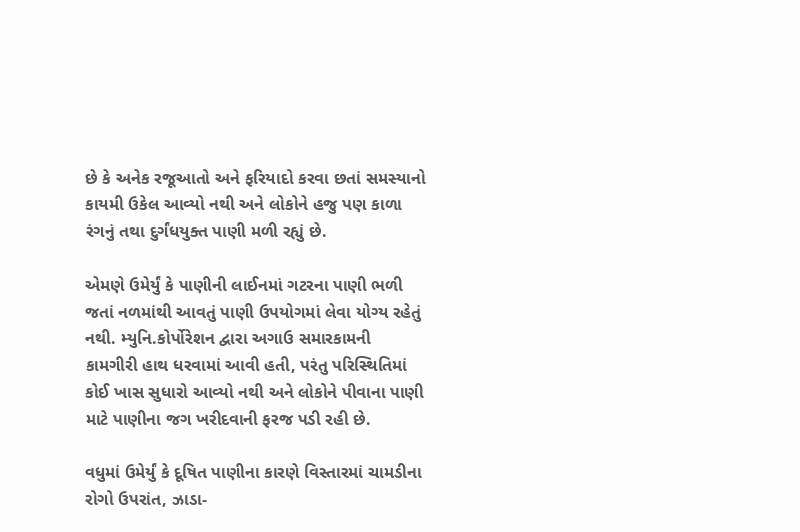છે કે અનેક રજૂઆતો અને ફરિયાદો કરવા છતાં સમસ્યાનો કાયમી ઉકેલ આવ્યો નથી અને લોકોને હજુ પણ કાળા રંગનું તથા દુર્ગંધયુક્ત પાણી મળી રહ્યું છે.

એમણે ઉમેર્યું કે પાણીની લાઈનમાં ગટરના પાણી ભળી જતાં નળમાંથી આવતું પાણી ઉપયોગમાં લેવા યોગ્ય રહેતું નથી. મ્યુનિ.કોર્પોરેશન દ્વારા અગાઉ સમારકામની કામગીરી હાથ ધરવામાં આવી હતી, પરંતુ પરિસ્થિતિમાં કોઈ ખાસ સુધારો આવ્યો નથી અને લોકોને પીવાના પાણી માટે પાણીના જગ ખરીદવાની ફરજ પડી રહી છે.

વધુમાં ઉમેર્યું કે દૂષિત પાણીના કારણે વિસ્તારમાં ચામડીના રોગો ઉપરાંત, ઝાડા-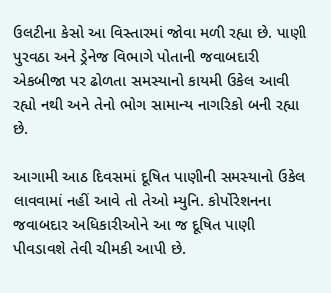ઉલટીના કેસો આ વિસ્તારમાં જોવા મળી રહ્યા છે. પાણી પુરવઠા અને ડ્રેનેજ વિભાગે પોતાની જવાબદારી એકબીજા પર ઢોળતા સમસ્યાનો કાયમી ઉકેલ આવી રહ્યો નથી અને તેનો ભોગ સામાન્ય નાગરિકો બની રહ્યા છે.

આગામી આઠ દિવસમાં દૂષિત પાણીની સમસ્યાનો ઉકેલ લાવવામાં નહીં આવે તો તેઓ મ્યુનિ. કોર્પોરેશનના જવાબદાર અધિકારીઓને આ જ દૂષિત પાણી પીવડાવશે તેવી ચીમકી આપી છે.